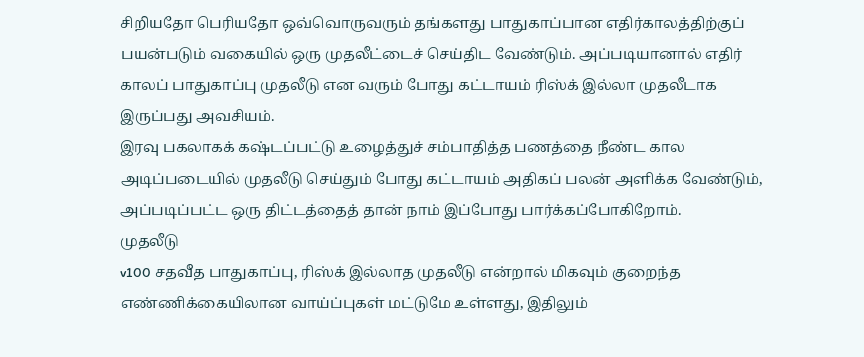சிறியதோ பெரியதோ ஒவ்வொருவரும் தங்களது பாதுகாப்பான எதிர்காலத்திற்குப் பயன்படும் வகையில் ஒரு முதலீட்டைச் செய்திட வேண்டும். அப்படியானால் எதிர் காலப் பாதுகாப்பு முதலீடு என வரும் போது கட்டாயம் ரிஸ்க் இல்லா முதலீடாக இருப்பது அவசியம்.
இரவு பகலாகக் கஷ்டப்பட்டு உழைத்துச் சம்பாதித்த பணத்தை நீண்ட கால அடிப்படையில் முதலீடு செய்தும் போது கட்டாயம் அதிகப் பலன் அளிக்க வேண்டும், அப்படிப்பட்ட ஒரு திட்டத்தைத் தான் நாம் இப்போது பார்க்கப்போகிறோம்.
முதலீடு
v100 சதவீத பாதுகாப்பு, ரிஸ்க் இல்லாத முதலீடு என்றால் மிகவும் குறைந்த எண்ணிக்கையிலான வாய்ப்புகள் மட்டுமே உள்ளது, இதிலும்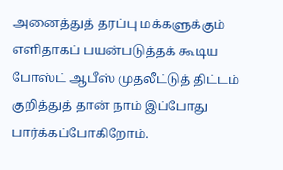அனைத்துத் தரப்பு மக்களுக்கும் எளிதாகப் பயன்படுத்தக் கூடிய போஸ்ட் ஆபீஸ் முதலீட்டுத் திட்டம் குறித்துத் தான் நாம் இப்போது பார்க்கப்போகிறோம்.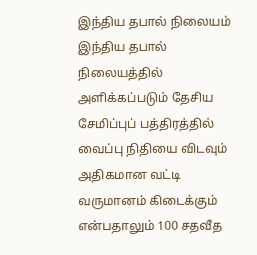இந்திய தபால் நிலையம்
இந்திய தபால் நிலையத்தில் அளிக்கப்படும் தேசிய சேமிப்புப் பத்திரத்தில் வைப்பு நிதியை விடவும் அதிகமான வட்டி வருமானம் கிடைக்கும் என்பதாலும் 100 சதவீத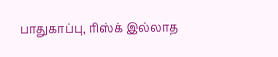பாதுகாப்பு, ரிஸ்க் இல்லாத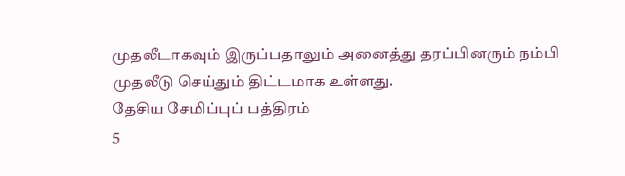முதலீடாகவும் இருப்பதாலும் அனைத்து தரப்பினரும் நம்பி முதலீடு செய்தும் திட்டமாக உள்ளது.
தேசிய சேமிப்புப் பத்திரம்
5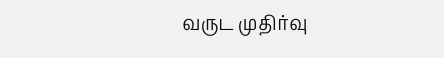வருட முதிர்வு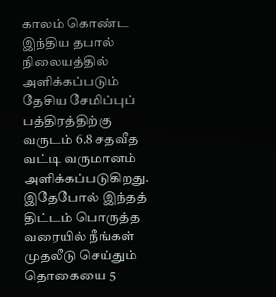காலம் கொண்ட இந்திய தபால் நிலையத்தில் அளிக்கப்படும் தேசிய சேமிப்புப் பத்திரத்திற்கு வருடம் 6.8 சதவீத வட்டி வருமானம் அளிக்கப்படுகிறது. இதேபோல் இந்தத் திட்டம் பொருத்த வரையில் நீங்கள் முதலீடு செய்தும் தொகையை 5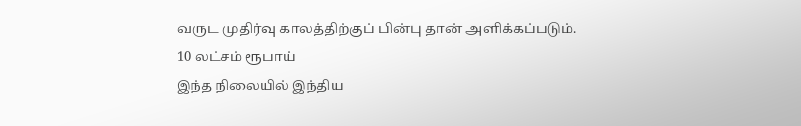வருட முதிர்வு காலத்திற்குப் பின்பு தான் அளிக்கப்படும்.
10 லட்சம் ரூபாய்
இந்த நிலையில் இந்திய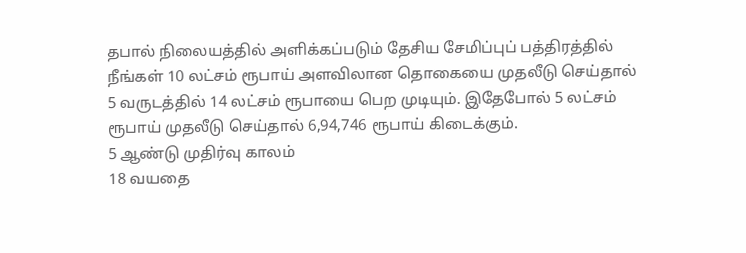தபால் நிலையத்தில் அளிக்கப்படும் தேசிய சேமிப்புப் பத்திரத்தில் நீங்கள் 10 லட்சம் ரூபாய் அளவிலான தொகையை முதலீடு செய்தால் 5 வருடத்தில் 14 லட்சம் ரூபாயை பெற முடியும். இதேபோல் 5 லட்சம் ரூபாய் முதலீடு செய்தால் 6,94,746 ரூபாய் கிடைக்கும்.
5 ஆண்டு முதிர்வு காலம்
18 வயதை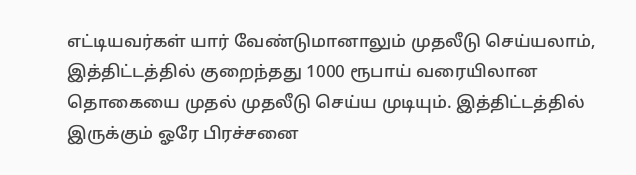எட்டியவர்கள் யார் வேண்டுமானாலும் முதலீடு செய்யலாம், இத்திட்டத்தில் குறைந்தது 1000 ரூபாய் வரையிலான தொகையை முதல் முதலீடு செய்ய முடியும். இத்திட்டத்தில் இருக்கும் ஓரே பிரச்சனை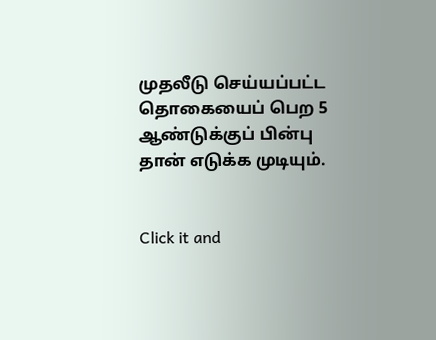முதலீடு செய்யப்பட்ட தொகையைப் பெற 5 ஆண்டுக்குப் பின்பு தான் எடுக்க முடியும்.


Click it and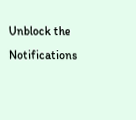Unblock the Notifications